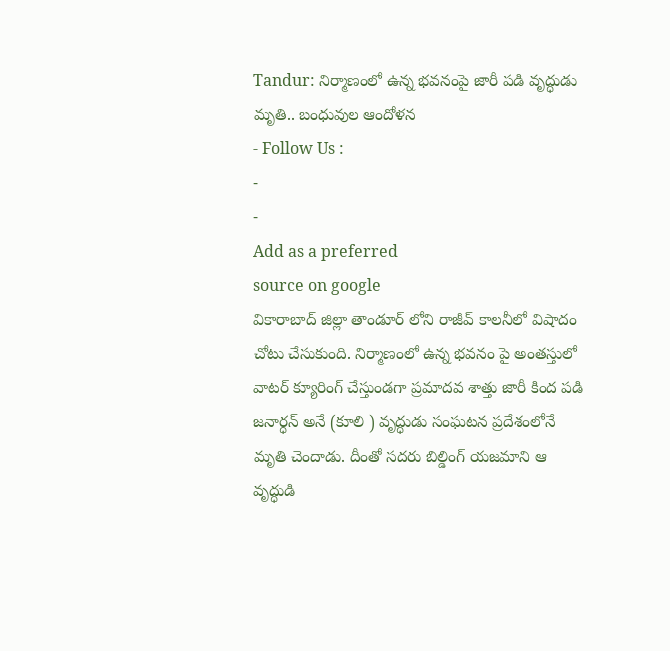Tandur: నిర్మాణంలో ఉన్న భవనంపై జారీ పడి వృద్ధుడు మృతి.. బంధువుల ఆందోళన
- Follow Us :
-
-
Add as a preferred
source on google
వికారాబాద్ జిల్లా తాండూర్ లోని రాజీవ్ కాలనీలో విషాదం చోటు చేసుకుంది. నిర్మాణంలో ఉన్న భవనం పై అంతస్తులో వాటర్ క్యూరింగ్ చేస్తుండగా ప్రమాదవ శాత్తు జారీ కింద పడి జనార్ధన్ అనే (కూలి ) వృద్ధుడు సంఘటన ప్రదేశంలోనే మృతి చెందాడు. దీంతో సదరు బిల్డింగ్ యజమాని ఆ వృద్ధుడి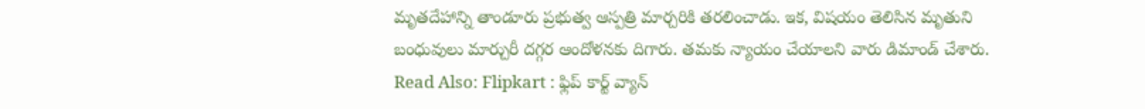మృతదేహాన్ని తాండూరు ప్రభుత్వ ఆస్పత్రి మార్చరికి తరలించాడు. ఇక, విషయం తెలిసిన మృతుని బంధువులు మార్చురీ దగ్గర ఆందోళనకు దిగారు. తమకు న్యాయం చేయాలని వారు డిమాండ్ చేశారు.
Read Also: Flipkart : ఫ్లిప్ కార్ట్ వ్యాన్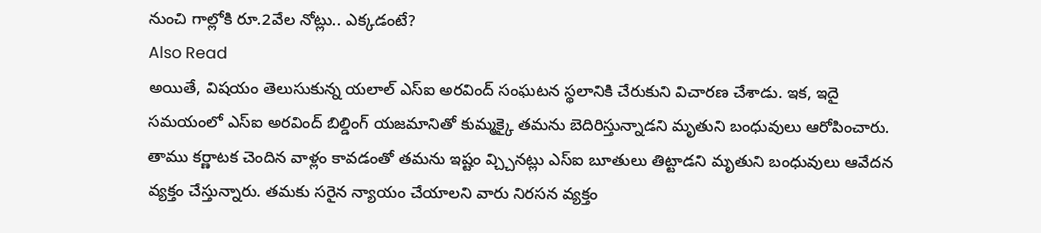నుంచి గాల్లోకి రూ.2వేల నోట్లు.. ఎక్కడంటే?
Also Read
అయితే, విషయం తెలుసుకున్న యలాల్ ఎస్ఐ అరవింద్ సంఘటన స్థలానికి చేరుకుని విచారణ చేశాడు. ఇక, ఇదై సమయంలో ఎస్ఐ అరవింద్ బిల్డింగ్ యజమానితో కుమ్మక్కై తమను బెదిరిస్తున్నాడని మృతుని బంధువులు ఆరోపించారు. తాము కర్ణాటక చెందిన వాళ్లం కావడంతో తమను ఇష్టం వ్చ్చినట్లు ఎస్ఐ బూతులు తిట్టాడని మృతుని బంధువులు ఆవేదన వ్యక్తం చేస్తున్నారు. తమకు సరైన న్యాయం చేయాలని వారు నిరసన వ్యక్తం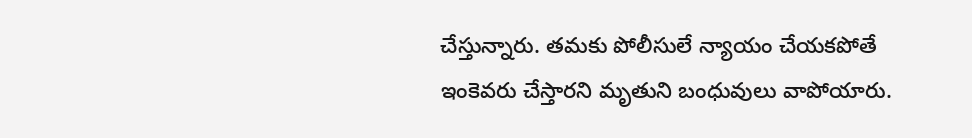చేస్తున్నారు. తమకు పోలీసులే న్యాయం చేయకపోతే ఇంకెవరు చేస్తారని మృతుని బంధువులు వాపోయారు.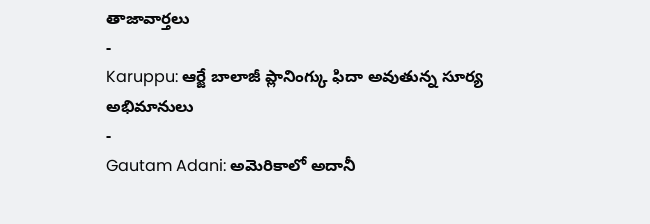తాజావార్తలు
-
Karuppu: ఆర్జే బాలాజీ ప్లానింగ్కు ఫిదా అవుతున్న సూర్య అభిమానులు
-
Gautam Adani: అమెరికాలో అదానీ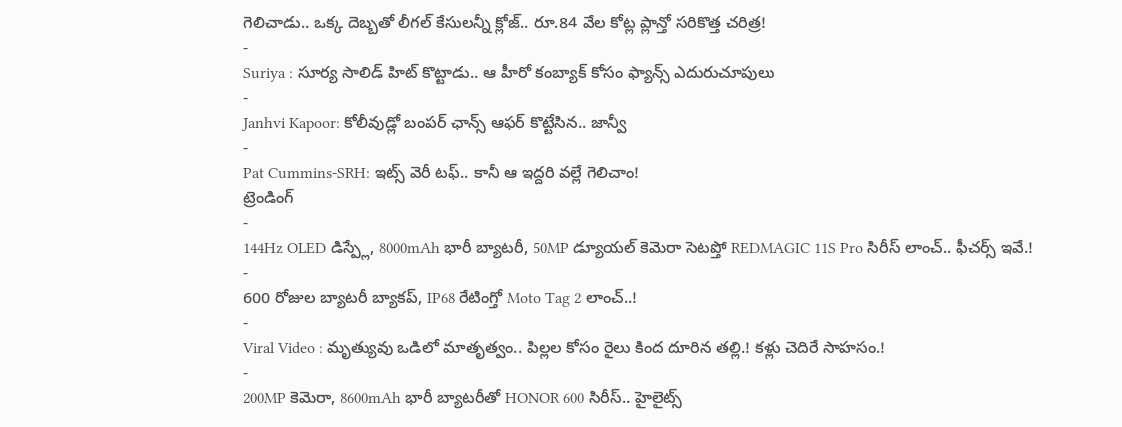గెలిచాడు.. ఒక్క దెబ్బతో లీగల్ కేసులన్నీ క్లోజ్.. రూ.84 వేల కోట్ల ప్లాన్తో సరికొత్త చరిత్ర!
-
Suriya : సూర్య సాలిడ్ హిట్ కొట్టాడు.. ఆ హీరో కంబ్యాక్ కోసం ఫ్యాన్స్ ఎదురుచూపులు
-
Janhvi Kapoor: కోలీవుడ్లో బంపర్ ఛాన్స్ ఆఫర్ కొట్టేసిన.. జాన్వీ
-
Pat Cummins-SRH: ఇట్స్ వెరీ టఫ్.. కానీ ఆ ఇద్దరి వల్లే గెలిచాం!
ట్రెండింగ్
-
144Hz OLED డిస్ప్లే, 8000mAh భారీ బ్యాటరీ, 50MP డ్యూయల్ కెమెరా సెటప్తో REDMAGIC 11S Pro సిరీస్ లాంచ్.. ఫీచర్స్ ఇవే.!
-
600 రోజుల బ్యాటరీ బ్యాకప్, IP68 రేటింగ్తో Moto Tag 2 లాంచ్..!
-
Viral Video : మృత్యువు ఒడిలో మాతృత్వం.. పిల్లల కోసం రైలు కింద దూరిన తల్లి.! కళ్లు చెదిరే సాహసం.!
-
200MP కెమెరా, 8600mAh భారీ బ్యాటరీతో HONOR 600 సిరీస్.. హైలైట్స్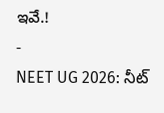ఇవే.!
-
NEET UG 2026: నీట్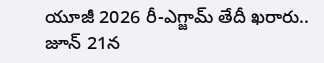యూజీ 2026 రీ-ఎగ్జామ్ తేదీ ఖరారు.. జూన్ 21న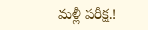మళ్లీ పరీక్ష.!